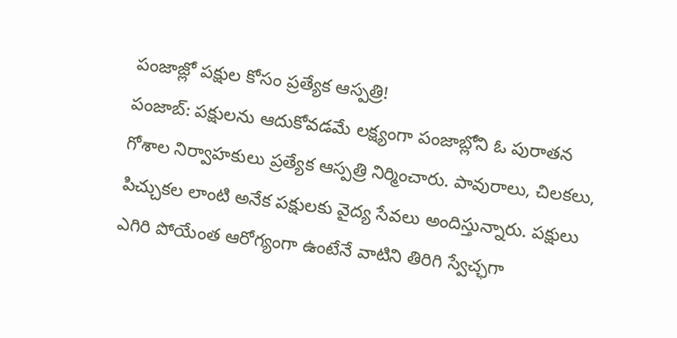పంజాజ్లో పక్షుల కోసం ప్రత్యేక ఆస్పత్రి!
పంజాబ్: పక్షులను ఆదుకోవడమే లక్ష్యంగా పంజాబ్లోని ఓ పురాతన గోశాల నిర్వాహకులు ప్రత్యేక ఆస్పత్రి నిర్మించారు. పావురాలు, చిలకలు, పిచ్చుకల లాంటి అనేక పక్షులకు వైద్య సేవలు అందిస్తున్నారు. పక్షులు ఎగిరి పోయేంత ఆరోగ్యంగా ఉంటేనే వాటిని తిరిగి స్వేచ్ఛగా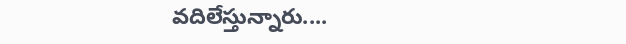వదిలేస్తున్నారు....